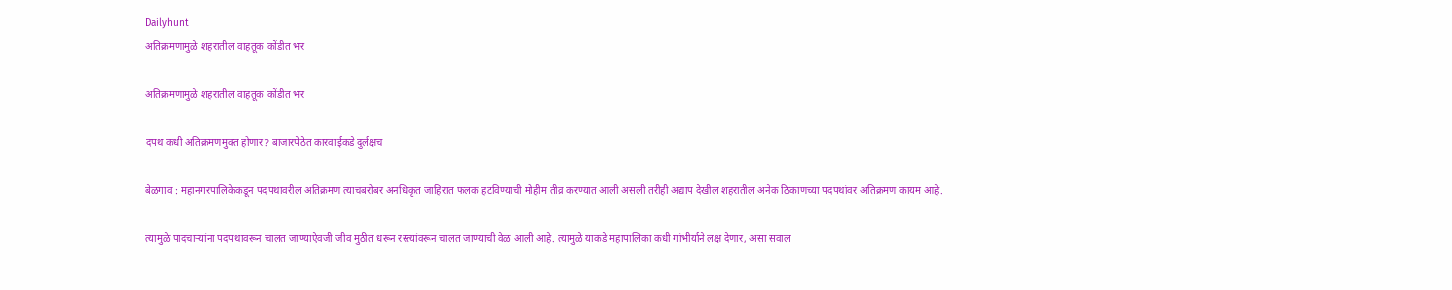Dailyhunt
अतिक्रमणामुळे शहरातील वाहतूक कोंडीत भर

अतिक्रमणामुळे शहरातील वाहतूक कोंडीत भर

दपथ कधी अतिक्रमणमुक्त होणार? बाजारपेठेत कारवाईकडे दुर्लक्षच

बेळगाव : महानगरपालिकेकडून पदपथावरील अतिक्रमण त्याचबरोबर अनधिकृत जाहिरात फलक हटविण्याची मोहीम तीव्र करण्यात आली असली तरीही अद्याप देखील शहरातील अनेक ठिकाणच्या पदपथांवर अतिक्रमण कायम आहे.

त्यामुळे पादचाऱ्यांना पदपथावरून चालत जाण्याऐवजी जीव मुठीत धरून रस्त्यांवरून चालत जाण्याची वेळ आली आहे. त्यामुळे याकडे महापालिका कधी गांभीर्याने लक्ष देणार, असा सवाल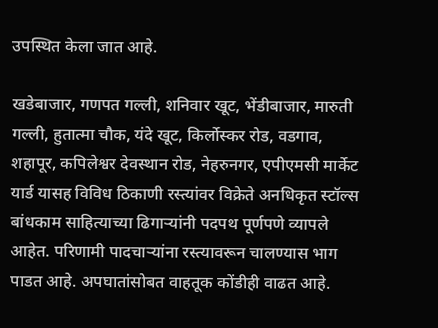उपस्थित केला जात आहे.

खडेबाजार, गणपत गल्ली, शनिवार खूट, भेंडीबाजार, मारुती गल्ली, हुतात्मा चौक, यंदे खूट, किर्लोस्कर रोड, वडगाव, शहापूर, कपिलेश्वर देवस्थान रोड, नेहरुनगर, एपीएमसी मार्केट यार्ड यासह विविध ठिकाणी रस्त्यांवर विक्रेते अनधिकृत स्टॉल्स बांधकाम साहित्याच्या ढिगाऱ्यांनी पदपथ पूर्णपणे व्यापले आहेत. परिणामी पादचाऱ्यांना रस्त्यावरून चालण्यास भाग पाडत आहे. अपघातांसोबत वाहतूक कोंडीही वाढत आहे.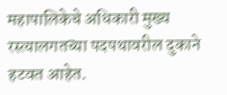महापालिकेचे अधिकारी मुख्य रस्त्यालगतच्या पदपथावरील दुकाने हटवत आहेत.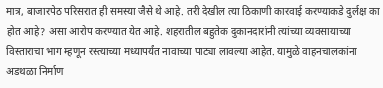मात्र, बाजारपेठ परिसरात ही समस्या जैसे थे आहे. तरी देखील त्या ठिकाणी कारवाई करण्याकडे दुर्लक्ष का होत आहे? असा आरोप करण्यात येत आहे. शहरातील बहुतेक दुकानदारांनी त्यांच्या व्यवसायाच्या विस्ताराचा भाग म्हणून रस्त्याच्या मध्यापर्यंत नावाच्या पाट्या लावल्या आहेत. यामुळे वाहनचालकांना अडथळा निर्माण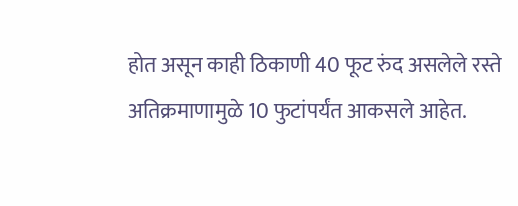होत असून काही ठिकाणी 40 फूट रुंद असलेले रस्ते अतिक्रमाणामुळे 10 फुटांपर्यंत आकसले आहेत.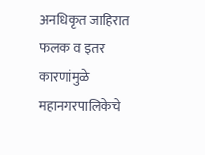अनधिकृत जाहिरात फलक व इतर कारणांमुळे महानगरपालिकेचे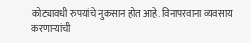कोट्यावधी रुपयांचे नुकसान होत आहे. विनापरवाना व्यवसाय करणाऱ्यांची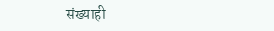संख्याही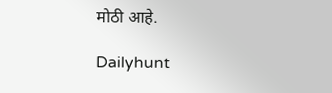मोठी आहे.

Dailyhunt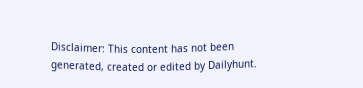Disclaimer: This content has not been generated, created or edited by Dailyhunt.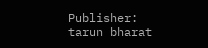Publisher: tarun bharat